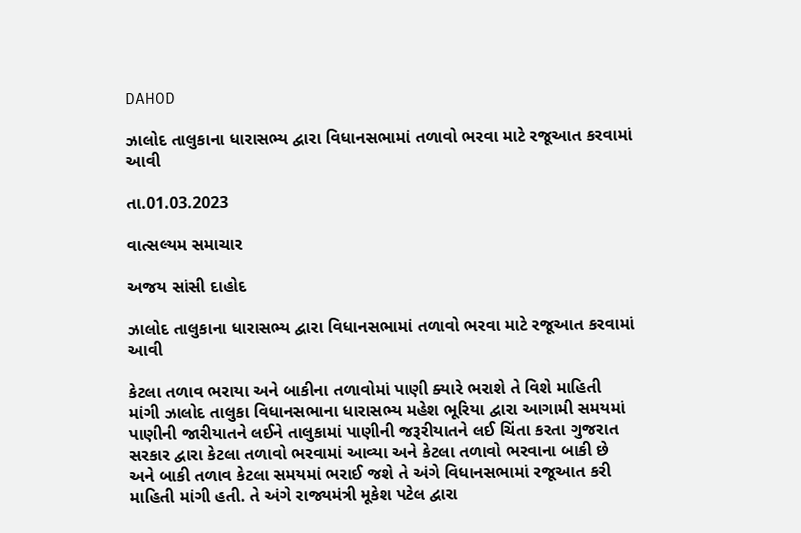DAHOD

ઝાલોદ તાલુકાના ધારાસભ્ય દ્વારા વિધાનસભામાં તળાવો ભરવા માટે રજૂઆત કરવામાં આવી

તા.01.03.2023

વાત્સલ્યમ સમાચાર

અજય સાંસી દાહોદ

ઝાલોદ તાલુકાના ધારાસભ્ય દ્વારા વિધાનસભામાં તળાવો ભરવા માટે રજૂઆત કરવામાં આવી

કેટલા તળાવ ભરાયા અને બાકીના તળાવોમાં પાણી ક્યારે ભરાશે તે વિશે માહિતી માંગી ઝાલોદ તાલુકા વિધાનસભાના ધારાસભ્ય મહેશ ભૂરિયા દ્વારા આગામી સમયમાં પાણીની જારીયાતને લઈને તાલુકામાં પાણીની જરૂરીયાતને લઈ ચિંતા કરતા ગુજરાત સરકાર દ્વારા કેટલા તળાવો ભરવામાં આવ્યા અને કેટલા તળાવો ભરવાના બાકી છે અને બાકી તળાવ કેટલા સમયમાં ભરાઈ જશે તે અંગે વિધાનસભામાં રજૂઆત કરી માહિતી માંગી હતી. તે અંગે રાજ્યમંત્રી મૂકેશ પટેલ દ્વારા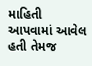માહિતી આપવામાં આવેલ હતી તેમજ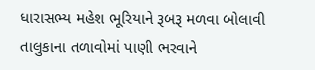ધારાસભ્ય મહેશ ભૂરિયાને રૂબરૂ મળવા બોલાવી તાલુકાના તળાવોમાં પાણી ભરવાને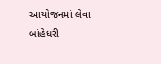આયોજનમાં લેવા બાંહેધરી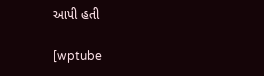આપી હતી

[wptube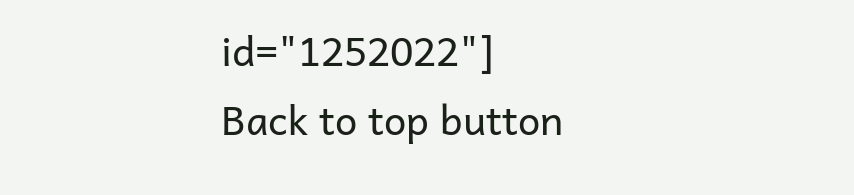id="1252022"]
Back to top button